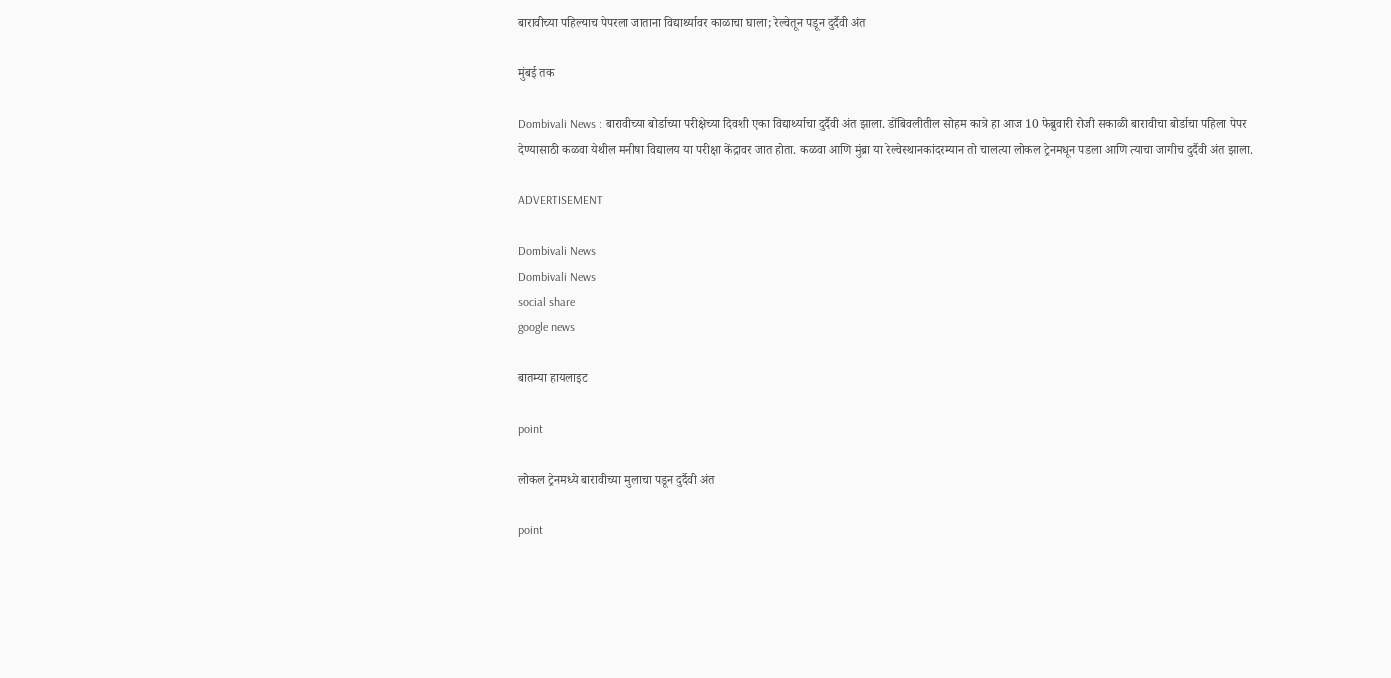बारावीच्या पहिल्याच पेपरला जाताना विद्यार्थ्यावर काळाचा घाला; रेल्वेतून पडून दुर्दैवी अंत

मुंबई तक

Dombivali News : बारावीच्या बोर्डाच्या परीक्षेच्या दिवशी एका विद्यार्थ्याचा दुर्दैवी अंत झाला. डोंबिवलीतील सोहम कात्रे हा आज 10 फेब्रुवारी रोजी सकाळी बारावीचा बोर्डाचा पहिला पेपर देण्यासाठी कळवा येथील मनीषा विद्यालय या परीक्षा केंद्रावर जात होता. कळवा आणि मुंब्रा या रेल्वेस्थानकांदरम्यान तो चालत्या लोकल ट्रेनमधून पडला आणि त्याचा जागीच दुर्दैवी अंत झाला.

ADVERTISEMENT

Dombivali News
Dombivali News
social share
google news

बातम्या हायलाइट

point

लोकल ट्रेनमध्ये बारावीच्या मुलाचा पडून दुर्दैवी अंत

point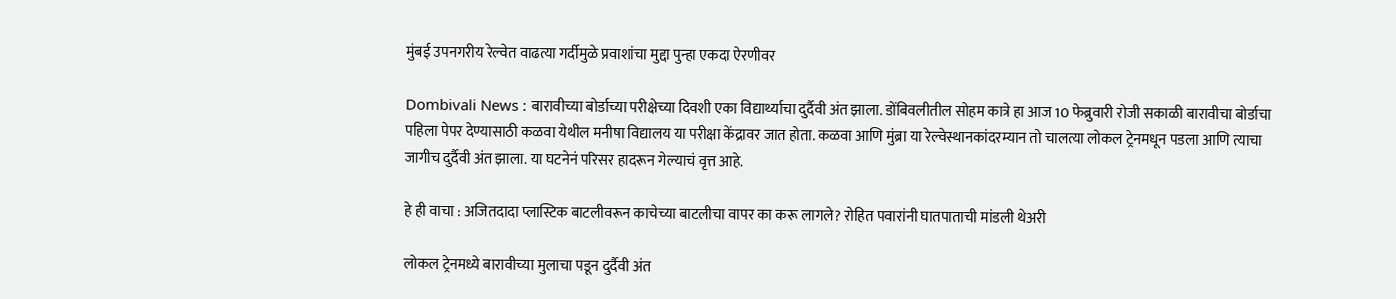मुंबई उपनगरीय रेल्वेत वाढत्या गर्दीमुळे प्रवाशांचा मुद्दा पुन्हा एकदा ऐरणीवर

Dombivali News : बारावीच्या बोर्डाच्या परीक्षेच्या दिवशी एका विद्यार्थ्याचा दुर्दैवी अंत झाला. डोंबिवलीतील सोहम कात्रे हा आज 10 फेब्रुवारी रोजी सकाळी बारावीचा बोर्डाचा पहिला पेपर देण्यासाठी कळवा येथील मनीषा विद्यालय या परीक्षा केंद्रावर जात होता. कळवा आणि मुंब्रा या रेल्वेस्थानकांदरम्यान तो चालत्या लोकल ट्रेनमधून पडला आणि त्याचा जागीच दुर्दैवी अंत झाला. या घटनेनं परिसर हादरून गेल्याचं वृत्त आहे.

हे ही वाचा : अजितदादा प्लास्टिक बाटलीवरून काचेच्या बाटलीचा वापर का करू लागले? रोहित पवारांनी घातपाताची मांडली थेअरी

लोकल ट्रेनमध्ये बारावीच्या मुलाचा पडून दुर्दैवी अंत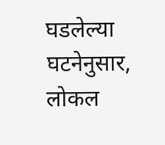घडलेल्या घटनेनुसार, लोकल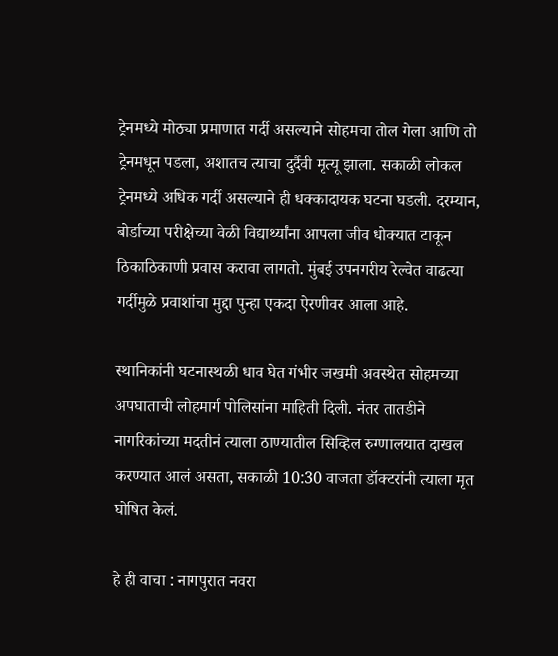ट्रेनमध्ये मोठ्या प्रमाणात गर्दी असल्याने सोहमचा तोल गेला आणि तो ट्रेनमधून पडला, अशातच त्याचा दुर्दैवी मृत्यू झाला. सकाळी लोकल ट्रेनमध्ये अधिक गर्दी असल्याने ही धक्कादायक घटना घडली. दरम्यान, बोर्डाच्या परीक्षेच्या वेळी विद्यार्थ्यांना आपला जीव धोक्यात टाकून ठिकाठिकाणी प्रवास करावा लागतो. मुंबई उपनगरीय रेल्वेत वाढत्या गर्दीमुळे प्रवाशांचा मुद्दा पुन्हा एकदा ऐरणीवर आला आहे.

स्थानिकांनी घटनास्थळी धाव घेत गंभीर जखमी अवस्थेत सोहमच्या अपघाताची लोहमार्ग पोलिसांना माहिती दिली. नंतर तातडीने नागरिकांच्या मदतीनं त्याला ठाण्यातील सिव्हिल रुग्णालयात दाखल करण्यात आलं असता, सकाळी 10:30 वाजता डॉक्टरांनी त्याला मृत घोषित केलं.

हे ही वाचा : नागपुरात नवरा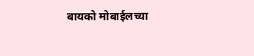बायको मोबाईलच्या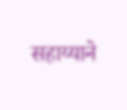सहाय्याने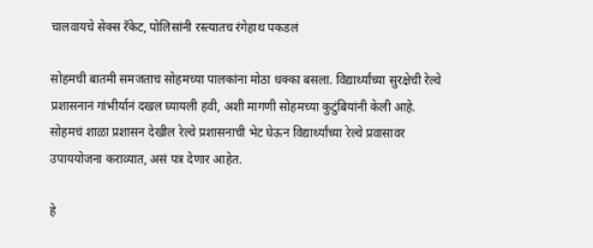चालवायचे सेक्स रॅकेट, पोलिसांनी रस्त्यातच रंगेहाथ पकडलं

सोहमची बातमी समजताच सोहमच्या पालकांना मोठा धक्का बसला. विद्यार्थ्यांच्या सुरक्षेची रेल्वे प्रशासनानं गांभीर्यानं दखल घ्यायली हवी, अशी मागणी सोहमच्या कुटुंबियांनी केली आहे. सोहमचं शाळा प्रशासन देखील रेल्वे प्रशासनाची भेट घेऊन विद्यार्थ्यांच्या रेल्वे प्रवासावर उपाययोजना कराव्यात, असं पत्र देणार आहेत.

हे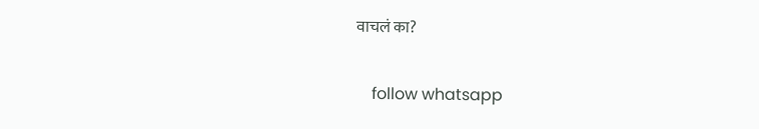वाचलं का?

    follow whatsapp